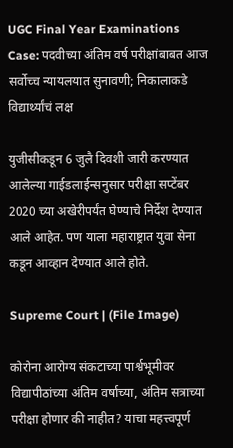UGC Final Year Examinations Case: पदवीच्या अंतिम वर्ष परीक्षांबाबत आज सर्वोच्च न्यायलयात सुनावणी; निकालाकडे विद्यार्थ्यांचं लक्ष

युजीसीकडून 6 जुलै दिवशी जारी करण्यात आलेल्या गाईडलाईन्सनुसार परीक्षा सप्टेंबर 2020 च्या अखेरीपर्यंत घेण्याचे निर्देश देण्यात आले आहेत. पण याला महाराष्ट्रात युवा सेना कडून आव्हान देण्यात आले होते.

Supreme Court | (File Image)

कोरोना आरोग्य संकटाच्या पार्श्वभूमीवर विद्यापीठांच्या अंतिम वर्षाच्या, अंतिम सत्राच्या परीक्षा होणार की नाहीत? याचा महत्त्वपूर्ण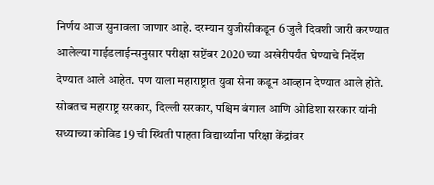निर्णय आज सुनावला जाणार आहे. दरम्यान युजीसीकडून 6 जुलै दिवशी जारी करण्यात आलेल्या गाईडलाईन्सनुसार परीक्षा सप्टेंबर 2020 च्या अखेरीपर्यंत घेण्याचे निर्देश देण्यात आले आहेत. पण याला महाराष्ट्रात युवा सेना कडून आव्हान देण्यात आले होते. सोबतच महाराष्ट्र सरकार, दिल्ली सरकार, पश्चिम बंगाल आणि ओडिशा सरकार यांनी सध्याच्या कोविड 19 ची स्थिती पाहता विद्यार्थ्यांना परिक्षा केंद्रांवर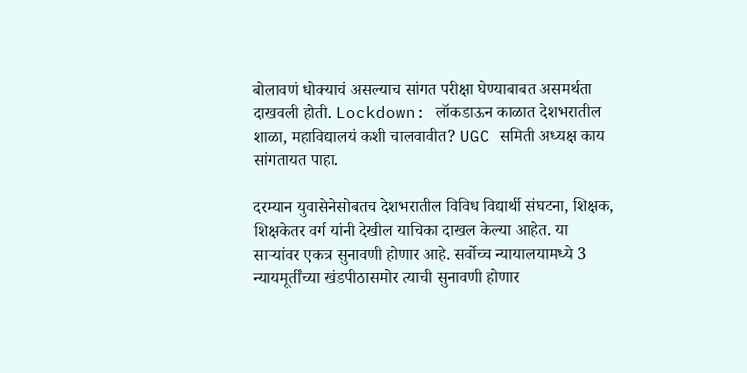बोलावणं धोक्याचं असल्याच सांगत परीक्षा घेण्याबाबत असमर्थता दाखवली होती. Lockdown: लॉकडाऊन काळात देशभरातील शाळा, महाविद्यालयं कशी चालवावीत? UGC समिती अध्यक्ष काय सांगतायत पाहा.

दरम्यान युवासेनेसोबतच देशभरातील विविध विद्यार्थी संघटना, शिक्षक, शिक्षकेतर वर्ग यांनी देखील याचिका दाखल केल्या आहेत. या सार्‍यांवर एकत्र सुनावणी होणार आहे. सर्वोच्च न्यायालयामध्ये 3 न्यायमूर्तींच्या खंडपीठासमोर त्याची सुनावणी होणार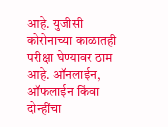आहे. युजीसी कोरोनाच्या काळातही परीक्षा घेण्यावर ठाम आहे. ऑनलाईन, ऑफलाईन किंवा दोन्हींचा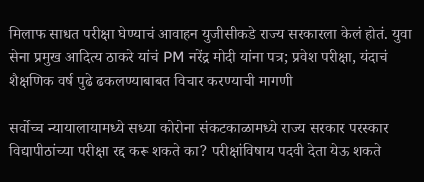मिलाफ साधत परीक्षा घेण्याचं आवाहन युजीसीकडे राज्य सरकारला केलं होतं. युवा सेना प्रमुख आदित्य ठाकरे यांचं PM नरेंद्र मोदी यांना पत्र; प्रवेश परीक्षा, यंदाचं शैक्षणिक वर्ष पुढे ढकलण्याबाबत विचार करण्याची मागणी

सर्वोच्च न्यायालायामध्ये सध्या कोरोना संकटकाळामध्ये राज्य सरकार परस्कार विद्यापीठांच्या परीक्षा रद्द करू शकते का? परीक्षांविषाय पदवी देता येऊ शकते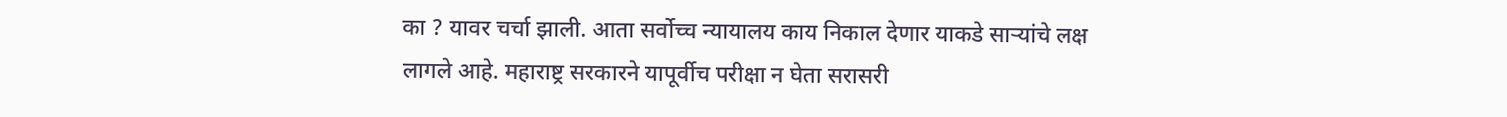का ? यावर चर्चा झाली. आता सर्वोच्च न्यायालय काय निकाल देणार याकडे सार्‍यांचे लक्ष लागले आहे. महाराष्ट्र सरकारने यापूर्वीच परीक्षा न घेता सरासरी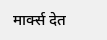मार्क्स देत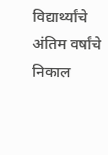विद्यार्थ्यांचे अंतिम वर्षांचे निकाल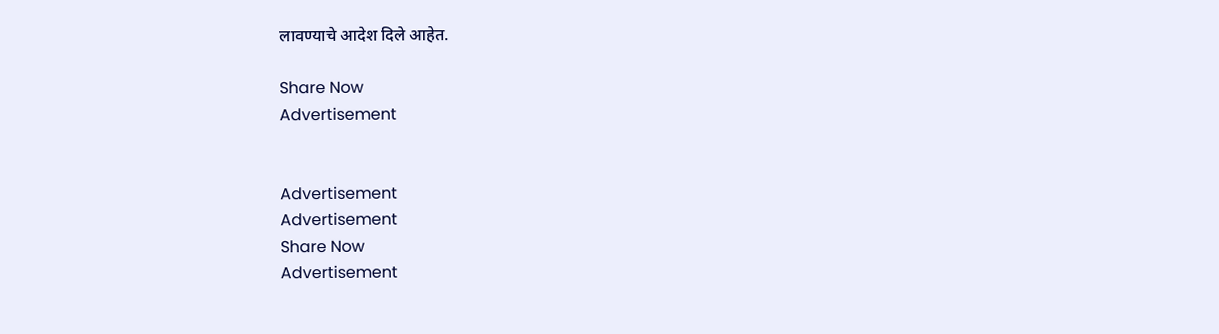लावण्याचे आदेश दिले आहेत.

Share Now
Advertisement


Advertisement
Advertisement
Share Now
Advertisement